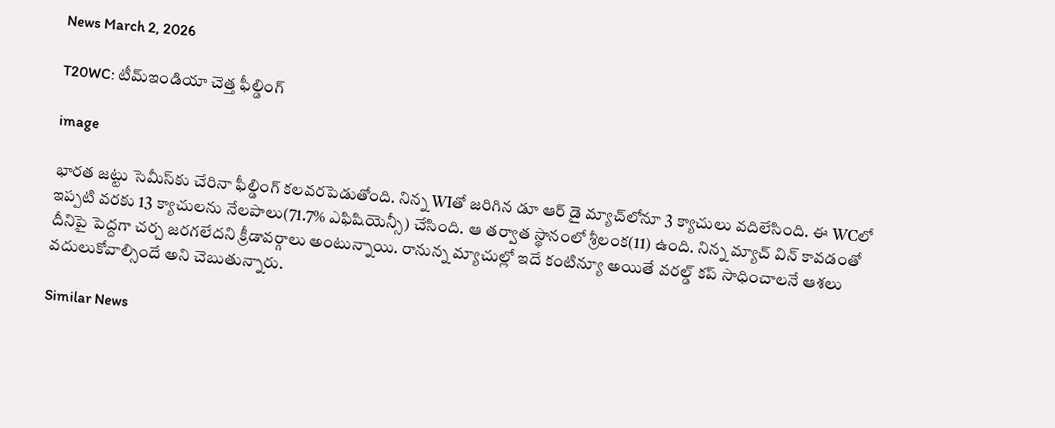News March 2, 2026

T20WC: టీమ్ఇండియా చెత్త ఫీల్డింగ్

image

భారత జట్టు సెమీస్‌కు చేరినా ఫీల్డింగ్ కలవరపెడుతోంది. నిన్న WIతో జరిగిన డూ ఆర్ డై మ్యాచ్‌లోనూ 3 క్యాచులు వదిలేసింది. ఈ WCలో ఇప్పటి వరకు 13 క్యాచులను నేలపాలు(71.7% ఎఫిషియెన్సీ) చేసింది. ఆ తర్వాత స్థానంలో శ్రీలంక(11) ఉంది. నిన్న మ్యాచ్ విన్ కావడంతో దీనిపై పెద్దగా చర్చ జరగలేదని క్రీడావర్గాలు అంటున్నాయి. రానున్న మ్యాచుల్లో ఇదే కంటిన్యూ అయితే వరల్డ్ కప్ సాధించాలనే ఆశలు వదులుకోవాల్సిందే అని చెబుతున్నారు.

Similar News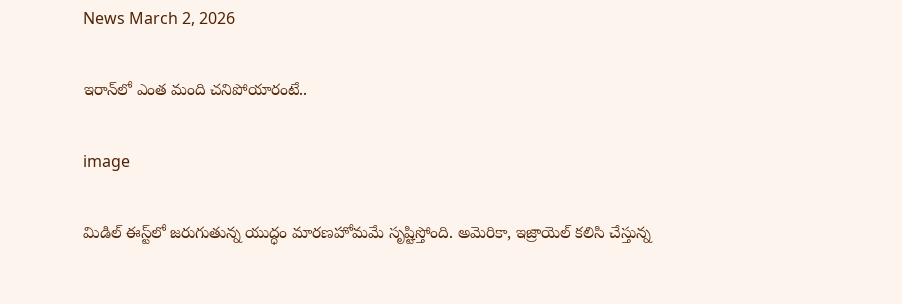News March 2, 2026

ఇరాన్‌లో ఎంత మంది చనిపోయారంటే..

image

మిడిల్ ఈస్ట్‌లో జరుగుతున్న యుద్ధం మారణహోమమే సృష్టిస్తోంది. అమెరికా, ఇజ్రాయెల్ కలిసి చేస్తున్న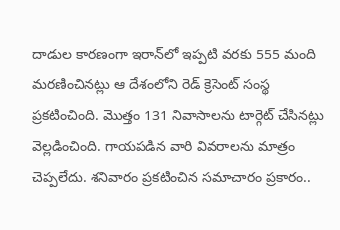దాడుల కారణంగా ఇరాన్‌లో ఇప్పటి వరకు 555 మంది మరణించినట్లు ఆ దేశంలోని రెడ్ క్రెసెంట్ సంస్థ ప్రకటించింది. మొత్తం 131 నివాసాలను టార్గెట్ చేసినట్లు వెల్లడించింది. గాయపడిన వారి వివరాలను మాత్రం చెప్పలేదు. శనివారం ప్రకటించిన సమాచారం ప్రకారం..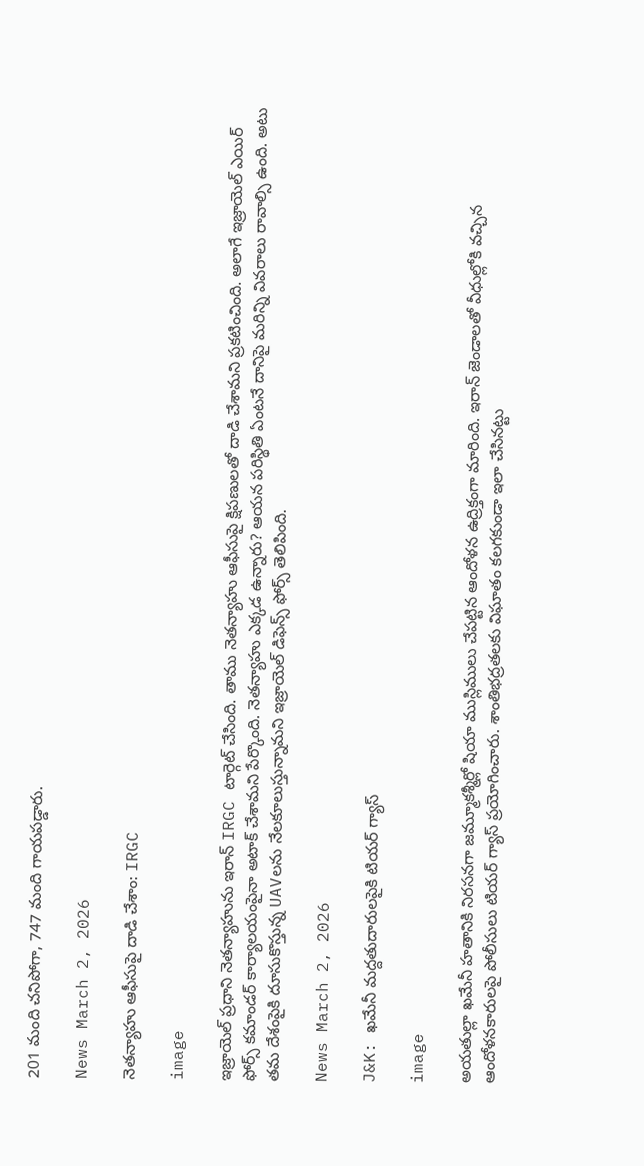201 మంది చనిపోగా, 747 మంది గాయపడ్డారు.

News March 2, 2026

నెతన్యాహు ఆఫీసుపై దాడి చేశాం: IRGC

image

ఇజ్రాయెల్ ప్రధాని నెతన్యాహును ఇరాన్ IRGC టార్గెట్ చేసింది. తాము నెతన్యాహు ఆఫీసుపై క్షిపణులతో దాడి చేశామని ప్రకటించింది. అలాగే ఇజ్రాయెల్ ఎయిర్ ఫోర్స్ కమాండర్ కార్యాలయంపైనా అటాక్ చేశామని పేర్కొంది. నెతన్యాహు ఎక్కడ ఉన్నారు? ఆయన పరిస్థితి ఏంటనే దానిపై మరిన్ని వివరాలు రావాల్సి ఉంది. అటు తమ దేశంపైకి దూసుకొస్తున్న UAVలను నేలకూలుస్తున్నామని ఇజ్రాయెల్ డిఫెన్స్ ఫోర్స్ తెలిపింది.

News March 2, 2026

J&K: ఖమేనీ మద్దతుదారులపైకి టియర్ గ్యాస్

image

అయతుల్లా ఖమేనీ హతానికి నిరసనగా జమ్మూకశ్మీర్లో షియా ముస్లిములు చేపట్టిన ఆందోళన ఉద్రిక్తంగా మారింది. ఇరాన్ జెండాలతో వీధుల్లోకి వచ్చిన ఆందోళనకారులపై పోలీసులు టియర్ గ్యాస్ ప్రయోగించారు. శాంతిభద్రతలకు విఘాతం కలగకుండా ఇలా చేసినట్టు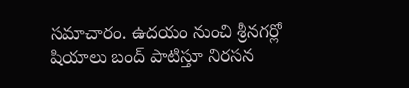సమాచారం. ఉదయం నుంచి శ్రీనగర్లో షియాలు బంద్ పాటిస్తూ నిరసన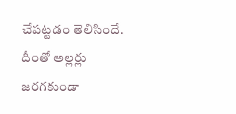చేపట్టడం తెలిసిందే. దీంతో అల్లర్లు జరగకుండా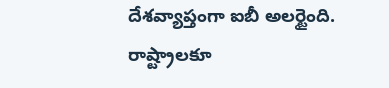దేశవ్యాప్తంగా ఐబీ అలర్టైంది. రాష్ట్రాలకూ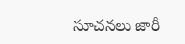సూచనలు జారీ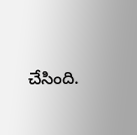చేసింది.